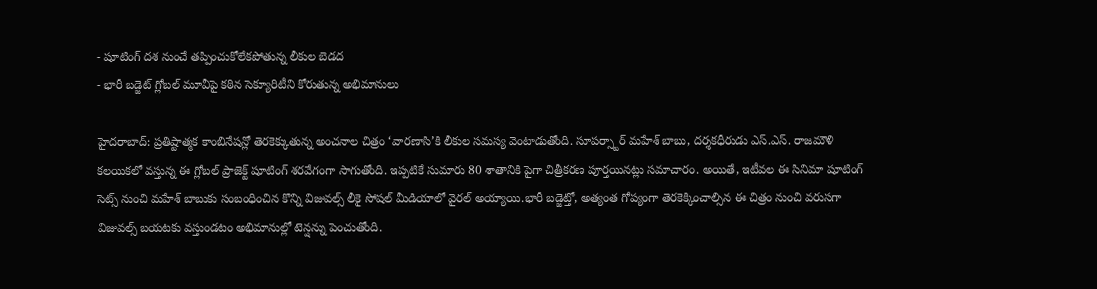- షూటింగ్ దశ నుంచే తప్పించుకోలేకపోతున్న లీకుల బెడద
- భారీ బడ్జెట్ గ్లోబల్ మూవీపై కఠిన సెక్యూరిటీని కోరుతున్న అభిమానులు

హైదరాబాద్: ప్రతిష్టాత్మక కాంబినేషన్లో తెరకెక్కుతున్న అంచనాల చిత్రం ‘వారణాసి’కి లీకుల సమస్య వెంటాడుతోంది. సూపర్స్టార్ మహేశ్ బాబు, దర్శకధీరుడు ఎస్.ఎస్. రాజమౌళి కలయికలో వస్తున్న ఈ గ్లోబల్ ప్రాజెక్ట్ షూటింగ్ శరవేగంగా సాగుతోంది. ఇప్పటికే సుమారు 80 శాతానికి పైగా చిత్రీకరణ పూర్తయినట్లు సమాచారం. అయితే, ఇటీవల ఈ సినిమా షూటింగ్ సెట్స్ నుంచి మహేశ్ బాబుకు సంబంధించిన కొన్ని విజువల్స్ లీకై సోషల్ మీడియాలో వైరల్ అయ్యాయి.భారీ బడ్జెట్తో, అత్యంత గోప్యంగా తెరకెక్కించాల్సిన ఈ చిత్రం నుంచి వరుసగా విజువల్స్ బయటకు వస్తుండటం అభిమానుల్లో టెన్షన్ను పెంచుతోంది.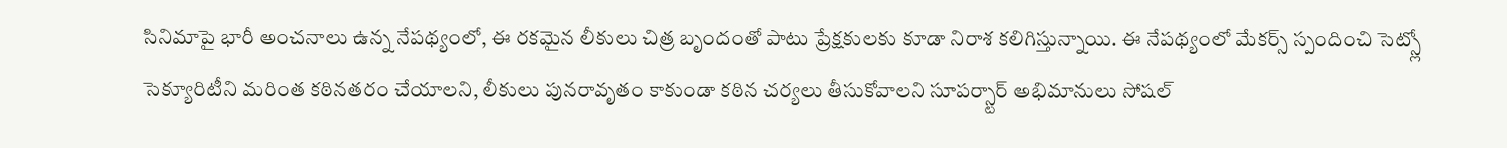సినిమాపై భారీ అంచనాలు ఉన్న నేపథ్యంలో, ఈ రకమైన లీకులు చిత్ర బృందంతో పాటు ప్రేక్షకులకు కూడా నిరాశ కలిగిస్తున్నాయి. ఈ నేపథ్యంలో మేకర్స్ స్పందించి సెట్స్లో సెక్యూరిటీని మరింత కఠినతరం చేయాలని, లీకులు పునరావృతం కాకుండా కఠిన చర్యలు తీసుకోవాలని సూపర్స్టార్ అభిమానులు సోషల్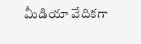మీడియా వేదికగా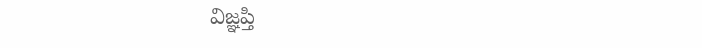విజ్ఞప్తి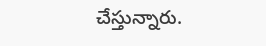చేస్తున్నారు.